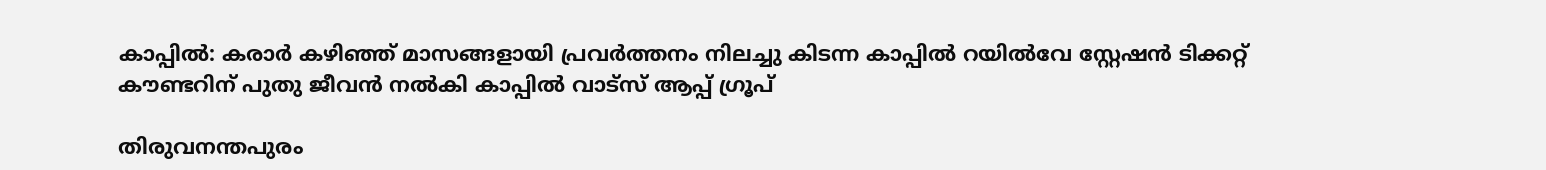കാപ്പില്‍: കരാർ കഴിഞ്ഞ് മാസങ്ങളായി പ്രവർത്തനം നിലച്ചു കിടന്ന കാപ്പിൽ റയിൽവേ സ്റ്റേഷൻ ടിക്കറ്റ് കൗണ്ടറിന് പുതു ജീവൻ നല്‍കി കാപ്പിൽ വാട്സ് ആപ്പ് ഗ്രൂപ്

തിരുവനന്തപുരം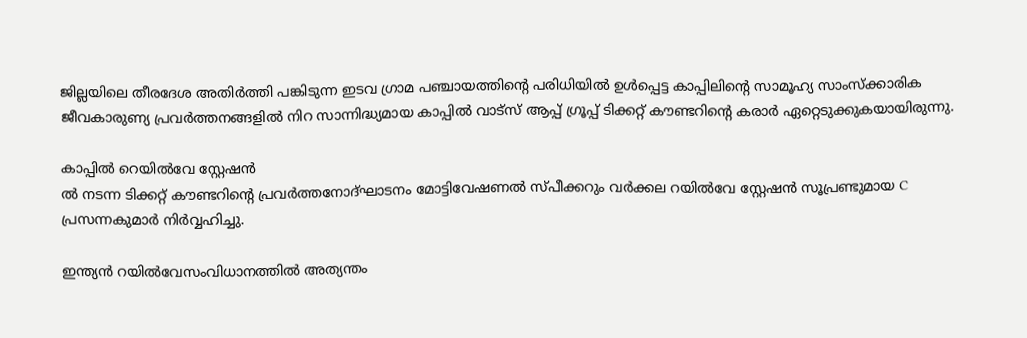ജില്ലയിലെ തീരദേശ അതിർത്തി പങ്കിടുന്ന ഇടവ ഗ്രാമ പഞ്ചായത്തിന്റെ പരിധിയില്‍ ഉള്‍പ്പെട്ട കാപ്പിലിന്റെ സാമൂഹ്യ സാംസ്ക്കാരിക ജീവകാരുണ്യ പ്രവർത്തനങ്ങളിൽ നിറ സാന്നിദ്ധ്യമായ കാപ്പിൽ വാട്സ് ആപ്പ് ഗ്രൂപ്പ് ടിക്കറ്റ് കൗണ്ടറിൻ്റെ കരാർ ഏറ്റെടുക്കുകയായിരുന്നു.

കാപ്പില്‍ റെയിൽവേ സ്റ്റേഷൻ
ല്‍ നടന്ന ടിക്കറ്റ് കൗണ്ടറിൻ്റെ പ്രവർത്തനോദ്ഘാടനം മോട്ടിവേഷണൽ സ്പീക്കറും വർക്കല റയിൽവേ സ്റ്റേഷൻ സൂപ്രണ്ടുമായ C പ്രസന്നകുമാർ നിർവ്വഹിച്ചു.

ഇന്ത്യൻ റയിൽവേസംവിധാനത്തിൽ അത്യന്തം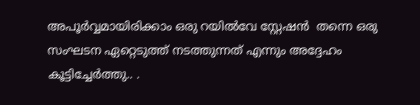അപൂർവ്വമായിരിക്കാം ഒരു റയിൽവേ സ്റ്റേഷൻ  തന്നെ ഒരു സംഘടന ഏറ്റെടുത്ത് നടത്തുന്നത് എന്നും അദ്ദേഹം കൂട്ടിച്ചേര്‍ത്തു.. .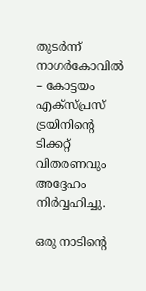തുടർന്ന് നാഗർകോവിൽ – കോട്ടയം എക്സ്പ്രസ് ട്രയിനിൻ്റെ ടിക്കറ്റ് വിതരണവും അദ്ദേഹം നിര്‍വ്വഹിച്ചു.

ഒരു നാടിൻ്റെ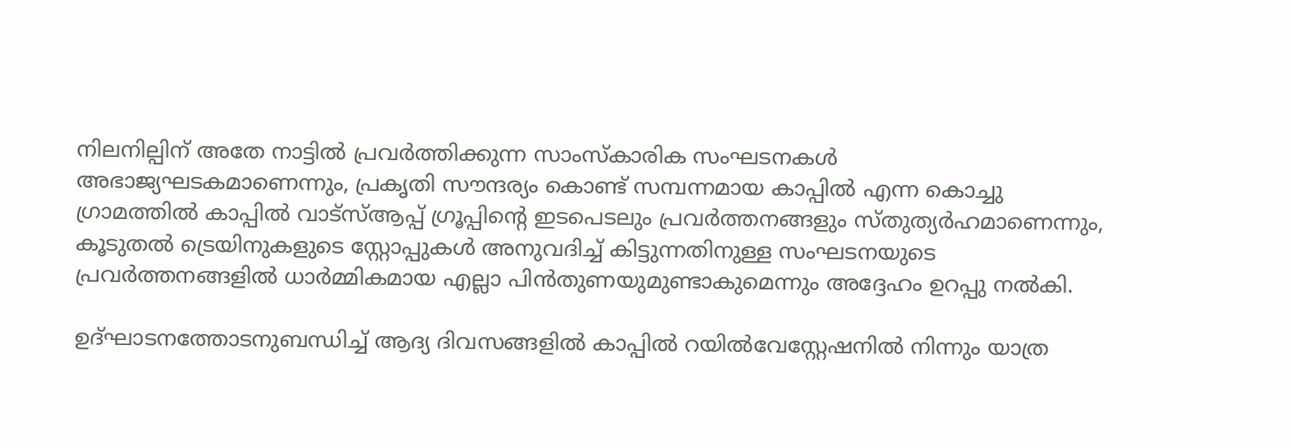നിലനില്പിന് അതേ നാട്ടിൽ പ്രവർത്തിക്കുന്ന സാംസ്കാരിക സംഘടനകൾ അഭാജ്യഘടകമാണെന്നും, പ്രകൃതി സൗന്ദര്യം കൊണ്ട് സമ്പന്നമായ കാപ്പിൽ എന്ന കൊച്ചു ഗ്രാമത്തിൽ കാപ്പിൽ വാട്സ്ആപ്പ് ഗ്രൂപ്പിൻ്റെ ഇടപെടലും പ്രവർത്തനങ്ങളും സ്തുത്യർഹമാണെന്നും, കൂടുതൽ ട്രെയിനുകളുടെ സ്റ്റോപ്പുകൾ അനുവദിച്ച് കിട്ടുന്നതിനുള്ള സംഘടനയുടെ പ്രവർത്തനങ്ങളിൽ ധാർമ്മികമായ എല്ലാ പിൻതുണയുമുണ്ടാകുമെന്നും അദ്ദേഹം ഉറപ്പു നല്‍കി.

ഉദ്ഘാടനത്തോടനുബന്ധിച്ച് ആദ്യ ദിവസങ്ങളിൽ കാപ്പിൽ റയിൽവേസ്റ്റേഷനിൽ നിന്നും യാത്ര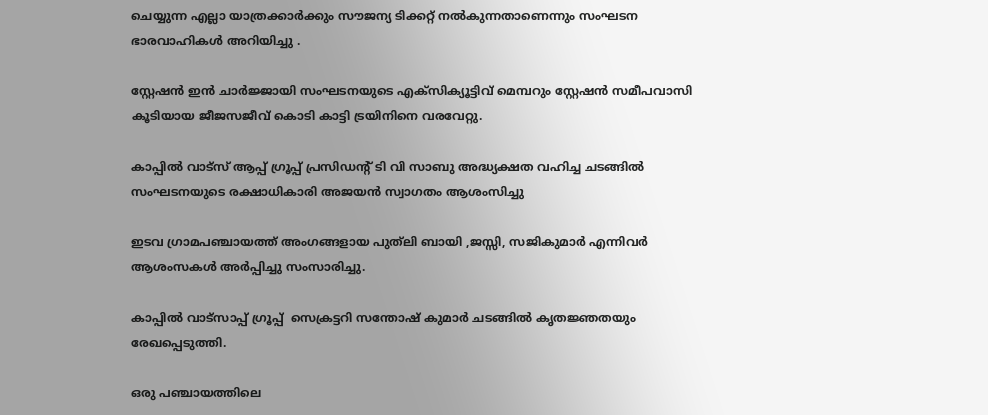ചെയ്യുന്ന എല്ലാ യാത്രക്കാർക്കും സൗജന്യ ടിക്കറ്റ് നൽകുന്നതാണെന്നും സംഘടന ഭാരവാഹികള്‍ അറിയിച്ചു .

സ്റ്റേഷൻ ഇൻ ചാർജ്ജായി സംഘടനയുടെ എക്സിക്യൂട്ടിവ് മെമ്പറും സ്റ്റേഷൻ സമീപവാസി കൂടിയായ ജീജസജീവ് കൊടി കാട്ടി ട്രയിനിനെ വരവേറ്റു.

കാപ്പിൽ വാട്സ് ആപ്പ് ഗ്രൂപ്പ് പ്രസിഡൻ്റ് ടി വി സാബു അദ്ധ്യക്ഷത വഹിച്ച ചടങ്ങിൽ സംഘടനയുടെ രക്ഷാധികാരി അജയൻ സ്വാഗതം ആശംസിച്ചു

ഇടവ ഗ്രാമപഞ്ചായത്ത് അംഗങ്ങളായ പുത്‌ലി ബായി ,ജസ്സി, സജികുമാർ എന്നിവർ ആശംസകൾ അര്‍പ്പിച്ചു സംസാരിച്ചു.

കാപ്പില്‍ വാട്സാപ്പ് ഗ്രൂപ്പ്  സെക്രട്ടറി സന്തോഷ് കുമാർ ചടങ്ങില്‍ കൃതജ്ഞതയും രേഖപ്പെടുത്തി.

ഒരു പഞ്ചായത്തിലെ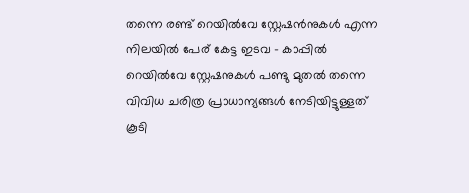തന്നെ രണ്ട് റെയിൽവേ സ്റ്റേഷൻനുകള്‍ എന്ന നിലയില്‍ പേര് കേട്ട ഇടവ – കാപ്പില്‍ റെയിൽവേ സ്റ്റേഷനുകള്‍ പണ്ടു മുതൽ തന്നെ വിവിധ ചരിത്ര പ്രാധാന്യങ്ങൾ നേടിയിട്ടുള്ളത് കൂടി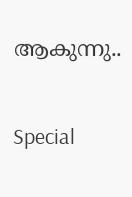ആകുന്നു..

Special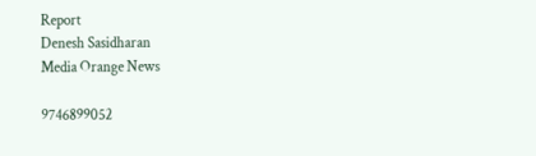Report
Denesh Sasidharan
Media Orange News

9746899052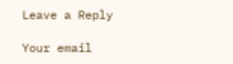Leave a Reply

Your email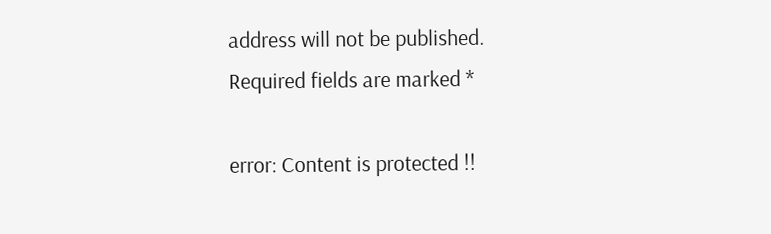address will not be published. Required fields are marked *

error: Content is protected !!